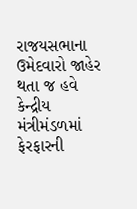રાજયસભાના ઉમેદવારો જાહેર થતા જ હવે કેન્દ્રીય મંત્રીમંડળમાં ફેરફારની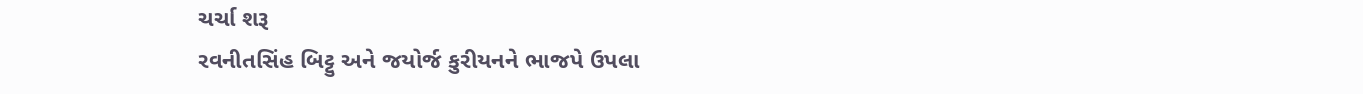ચર્ચા શરૂ
રવનીતસિંહ બિટ્ટુ અને જયોર્જ કુરીયનને ભાજપે ઉપલા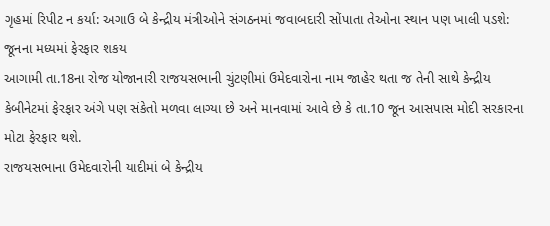ગૃહમાં રિપીટ ન કર્યા: અગાઉ બે કેન્દ્રીય મંત્રીઓને સંગઠનમાં જવાબદારી સોંપાતા તેઓના સ્થાન પણ ખાલી પડશે: જૂનના મધ્યમાં ફેરફાર શકય
આગામી તા.18ના રોજ યોજાનારી રાજયસભાની ચુંટણીમાં ઉમેદવારોના નામ જાહેર થતા જ તેની સાથે કેન્દ્રીય કેબીનેટમાં ફેરફાર અંગે પણ સંકેતો મળવા લાગ્યા છે અને માનવામાં આવે છે કે તા.10 જૂન આસપાસ મોદી સરકારના મોટા ફેરફાર થશે.
રાજયસભાના ઉમેદવારોની યાદીમાં બે કેન્દ્રીય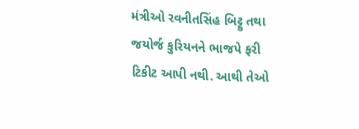મંત્રીઓ રવનીતસિંહ બિટ્ટુ તથા જયોર્જ કુરિયનને ભાજપે ફરી ટિકીટ આપી નથી. આથી તેઓ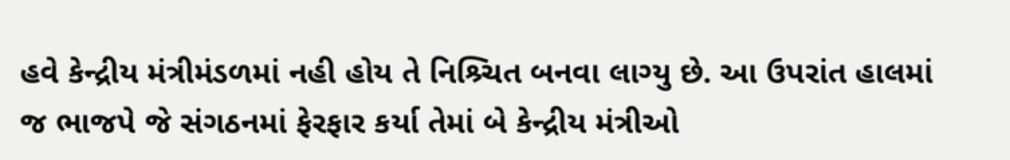હવે કેન્દ્રીય મંત્રીમંડળમાં નહી હોય તે નિશ્ર્ચિત બનવા લાગ્યુ છે. આ ઉપરાંત હાલમાં જ ભાજપે જે સંગઠનમાં ફેરફાર કર્યા તેમાં બે કેન્દ્રીય મંત્રીઓ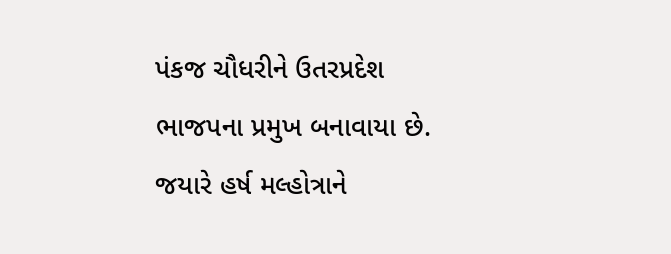પંકજ ચૌધરીને ઉતરપ્રદેશ ભાજપના પ્રમુખ બનાવાયા છે. જયારે હર્ષ મલ્હોત્રાને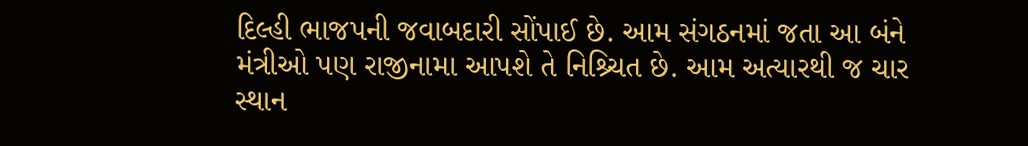દિલ્હી ભાજપની જવાબદારી સોંપાઈ છે. આમ સંગઠનમાં જતા આ બંને મંત્રીઓ પણ રાજીનામા આપશે તે નિશ્ર્ચિત છે. આમ અત્યારથી જ ચાર સ્થાન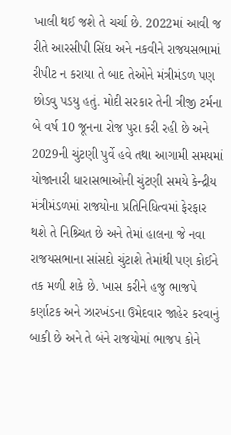ખાલી થઈ જશે તે ચર્ચા છે. 2022માં આવી જ રીતે આરસીપી સિંઘ અને નકવીને રાજયસભામાં રીપીટ ન કરાયા તે બાદ તેઓને મંત્રીમંડળ પણ છોડવુ પડયુ હતું. મોદી સરકાર તેની ત્રીજી ટર્મના બે વર્ષ 10 જૂનના રોજ પુરા કરી રહી છે અને 2029ની ચુંટણી પુર્વે હવે તથા આગામી સમયમાં યોજાનારી ધારાસભાઓની ચુંટણી સમયે કેન્દ્રીય મંત્રીમંડળમાં રાજયોના પ્રતિનિધિત્વમાં ફેરફાર થશે તે નિશ્ર્ચિત છે અને તેમાં હાલના જે નવા રાજયસભાના સાંસદો ચુંટાશે તેમાંથી પણ કોઈને તક મળી શકે છે. ખાસ કરીને હજુ ભાજપે કર્ણાટક અને ઝારખંડના ઉમેદવાર જાહેર કરવાનું બાકી છે અને તે બંને રાજયોમાં ભાજપ કોને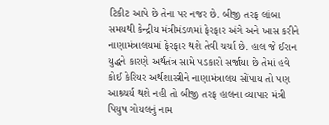ટિકીટ આપે છે તેના પર નજર છે. બીજી તરફ લાંબા સમયથી કેન્દ્રીય મંત્રીમંડળમાં ફેરફાર અંગે અને ખાસ કરીને નાણામંત્રાલયમાં ફેરફાર થશે તેવી ચર્ચા છે. હાલ જે ઈરાન યુદ્ધને કારણે અર્થતંત્ર સામે પડકારો સર્જાયા છે તેમાં હવે કોઈ કેરિયર અર્થશાસ્ત્રીને નાણામંત્રાલય સોંપાય તો પણ આશ્ર્ચર્ય થશે નહી તો બીજી તરફ હાલના વ્યાપાર મંત્રી પિયુષ ગોયલનું નામ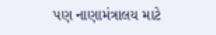પણ નાણામંત્રાલય માટે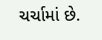ચર્ચામાં છે.